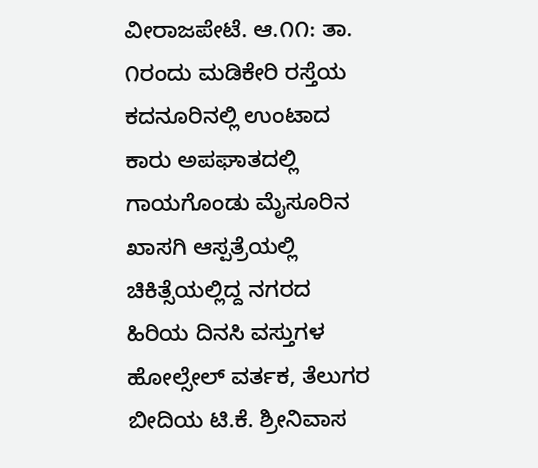ವೀರಾಜಪೇಟೆ. ಆ.೧೧: ತಾ. ೧ರಂದು ಮಡಿಕೇರಿ ರಸ್ತೆಯ ಕದನೂರಿನಲ್ಲಿ ಉಂಟಾದ ಕಾರು ಅಪಘಾತದಲ್ಲಿ ಗಾಯಗೊಂಡು ಮೈಸೂರಿನ ಖಾಸಗಿ ಆಸ್ಪತ್ರೆಯಲ್ಲಿ ಚಿಕಿತ್ಸೆಯಲ್ಲಿದ್ದ ನಗರದ ಹಿರಿಯ ದಿನಸಿ ವಸ್ತುಗಳ ಹೋಲ್ಸೇಲ್ ವರ್ತಕ, ತೆಲುಗರ ಬೀದಿಯ ಟಿ.ಕೆ. ಶ್ರೀನಿವಾಸ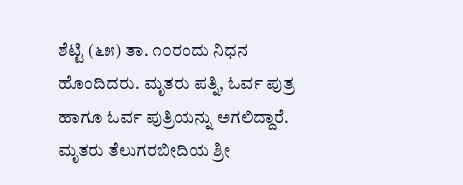ಶೆಟ್ಟಿ (೬೫) ತಾ. ೧೦ರಂದು ನಿಧನ ಹೊಂದಿದರು. ಮೃತರು ಪತ್ನಿ, ಓರ್ವ ಪುತ್ರ ಹಾಗೂ ಓರ್ವ ಪುತ್ರಿಯನ್ನು ಅಗಲಿದ್ದಾರೆ.
ಮೃತರು ತೆಲುಗರಬೀದಿಯ ಶ್ರೀ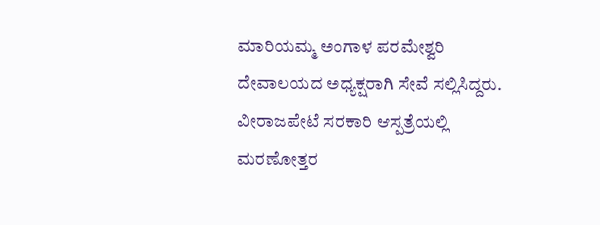ಮಾರಿಯಮ್ಮ ಅಂಗಾಳ ಪರಮೇಶ್ವರಿ ದೇವಾಲಯದ ಅಧ್ಯಕ್ಷರಾಗಿ ಸೇವೆ ಸಲ್ಲಿಸಿದ್ದರು. ವೀರಾಜಪೇಟೆ ಸರಕಾರಿ ಆಸ್ಪತ್ರೆಯಲ್ಲಿ ಮರಣೋತ್ತರ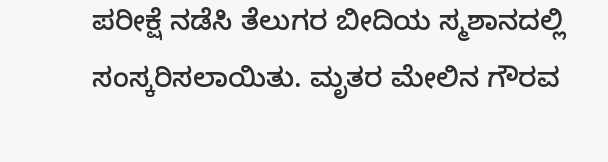ಪರೀಕ್ಷೆ ನಡೆಸಿ ತೆಲುಗರ ಬೀದಿಯ ಸ್ಮಶಾನದಲ್ಲಿ ಸಂಸ್ಕರಿಸಲಾಯಿತು. ಮೃತರ ಮೇಲಿನ ಗೌರವ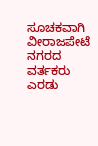ಸೂಚಕವಾಗಿ ವೀರಾಜಪೇಟೆ ನಗರದ ವರ್ತಕರು ಎರಡು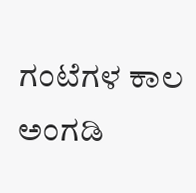ಗಂಟೆಗಳ ಕಾಲ ಅಂಗಡಿ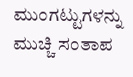ಮುಂಗಟ್ಟುಗಳನ್ನು ಮುಚ್ಚಿ ಸಂತಾಪ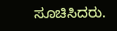ಸೂಚಿಸಿದರು.